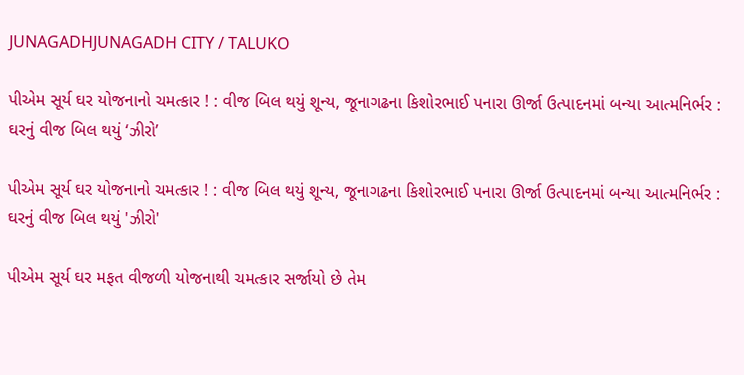JUNAGADHJUNAGADH CITY / TALUKO

પીએમ સૂર્ય ઘર યોજનાનો ચમત્કાર ! : વીજ બિલ થયું શૂન્ય, જૂનાગઢના કિશોરભાઈ પનારા ઊર્જા ઉત્પાદનમાં બન્યા આત્મનિર્ભર : ઘરનું વીજ બિલ થયું ‘ઝીરો’

પીએમ સૂર્ય ઘર યોજનાનો ચમત્કાર ! : વીજ બિલ થયું શૂન્ય, જૂનાગઢના કિશોરભાઈ પનારા ઊર્જા ઉત્પાદનમાં બન્યા આત્મનિર્ભર : ઘરનું વીજ બિલ થયું 'ઝીરો'

પીએમ સૂર્ય ઘર મફત વીજળી યોજનાથી ચમત્કાર સર્જાયો છે તેમ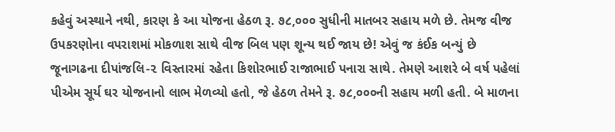કહેવું અસ્થાને નથી, કારણ કે આ યોજના હેઠળ રૂ. ૭૮,૦૦૦ સુધીની માતબર સહાય મળે છે. તેમજ વીજ ઉપકરણોના વપરાશમાં મોકળાશ સાથે વીજ બિલ પણ શૂન્ય થઈ જાય છે! એવું જ કંઈક બન્યું છે જૂનાગઢના દીપાંજલિ-૨ વિસ્તારમાં રહેતા કિશોરભાઈ રાજાભાઈ પનારા સાથે. તેમણે આશરે બે વર્ષ પહેલાં પીએમ સૂર્ય ઘર યોજનાનો લાભ મેળવ્યો હતો, જે હેઠળ તેમને રૂ. ૭૮,૦૦૦ની સહાય મળી હતી. બે માળના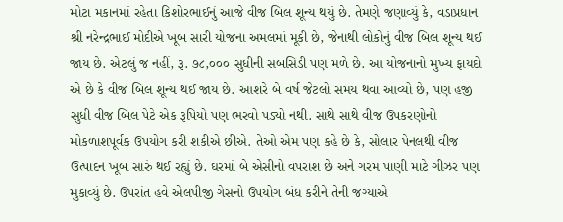મોટા મકાનમાં રહેતા કિશોરભાઈનું આજે વીજ બિલ શૂન્ય થયું છે. તેમણે જણાવ્યું કે, વડાપ્રધાન શ્રી નરેન્દ્રભાઈ મોદીએ ખૂબ સારી યોજના અમલમાં મૂકી છે, જેનાથી લોકોનું વીજ બિલ શૂન્ય થઈ જાય છે. એટલું જ નહીં, રૂ. ૭૮,૦૦૦ સુધીની સબસિડી પણ મળે છે. આ યોજનાનો મુખ્ય ફાયદો એ છે કે વીજ બિલ શૂન્ય થઈ જાય છે. આશરે બે વર્ષ જેટલો સમય થવા આવ્યો છે, પણ હજી સુધી વીજ બિલ પેટે એક રૂપિયો પણ ભરવો પડ્યો નથી. સાથે સાથે વીજ ઉપકરણોનો મોકળાશપૂર્વક ઉપયોગ કરી શકીએ છીએ. તેઓ એમ પણ કહે છે કે, સોલાર પેનલથી વીજ ઉત્પાદન ખૂબ સારું થઈ રહ્યું છે. ઘરમાં બે એસીનો વપરાશ છે અને ગરમ પાણી માટે ગીઝર પણ મુકાવ્યું છે. ઉપરાંત હવે એલપીજી ગેસનો ઉપયોગ બંધ કરીને તેની જગ્યાએ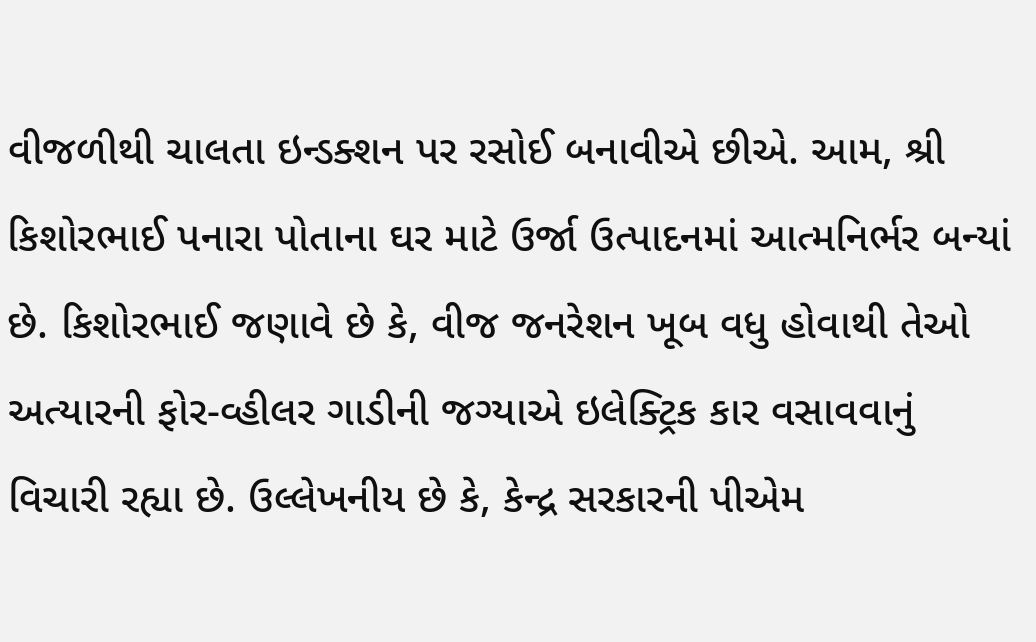વીજળીથી ચાલતા ઇન્ડક્શન પર રસોઈ બનાવીએ છીએ. આમ, શ્રી કિશોરભાઈ પનારા પોતાના ઘર માટે ઉર્જા ઉત્પાદનમાં આત્મનિર્ભર બન્યાં છે. કિશોરભાઈ જણાવે છે કે, વીજ જનરેશન ખૂબ વધુ હોવાથી તેઓ અત્યારની ફોર-વ્હીલર ગાડીની જગ્યાએ ઇલેક્ટ્રિક કાર વસાવવાનું વિચારી રહ્યા છે. ઉલ્લેખનીય છે કે, કેન્દ્ર સરકારની પીએમ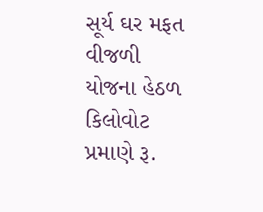સૂર્ય ઘર મફત વીજળી યોજના હેઠળ કિલોવોટ પ્રમાણે રૂ.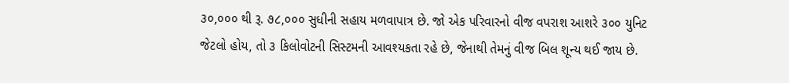૩૦,૦૦૦ થી રૂ. ૭૮,૦૦૦ સુધીની સહાય મળવાપાત્ર છે. જો એક પરિવારનો વીજ વપરાશ આશરે ૩૦૦ યુનિટ જેટલો હોય, તો ૩ કિલોવોટની સિસ્ટમની આવશ્યકતા રહે છે, જેનાથી તેમનું વીજ બિલ શૂન્ય થઈ જાય છે.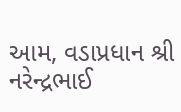આમ, વડાપ્રધાન શ્રી નરેન્દ્રભાઈ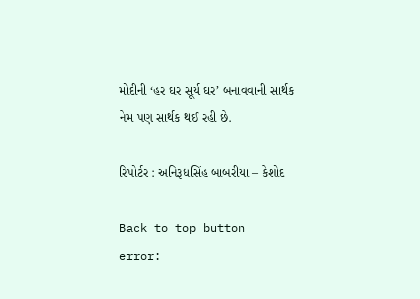મોદીની ‘હર ઘર સૂર્ય ઘર’ બનાવવાની સાર્થક નેમ પણ સાર્થક થઈ રહી છે.

રિપોર્ટર : અનિરૂધસિંહ બાબરીયા – કેશોદ

Back to top button
error: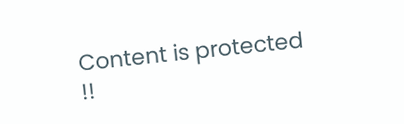Content is protected !!